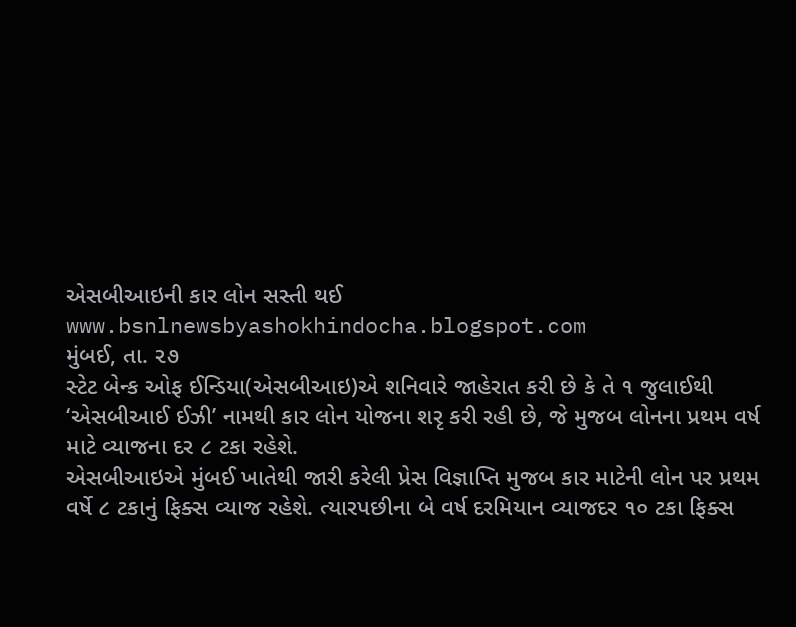એસબીઆઇની કાર લોન સસ્તી થઈ
www.bsnlnewsbyashokhindocha.blogspot.com
મુંબઈ, તા. ૨૭
સ્ટેટ બેન્ક ઓફ ઈન્ડિયા(એસબીઆઇ)એ શનિવારે જાહેરાત કરી છે કે તે ૧ જુલાઈથી ‘એસબીઆઈ ઈઝી’ નામથી કાર લોન યોજના શરૃ કરી રહી છે, જે મુજબ લોનના પ્રથમ વર્ષ માટે વ્યાજના દર ૮ ટકા રહેશે.
એસબીઆઇએ મુંબઈ ખાતેથી જારી કરેલી પ્રેસ વિજ્ઞાપ્તિ મુજબ કાર માટેની લોન પર પ્રથમ વર્ષે ૮ ટકાનું ફિક્સ વ્યાજ રહેશે. ત્યારપછીના બે વર્ષ દરમિયાન વ્યાજદર ૧૦ ટકા ફિક્સ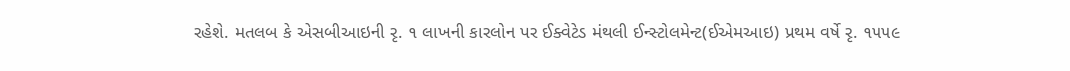રહેશે. મતલબ કે એસબીઆઇની રૃ. ૧ લાખની કારલોન પર ઈક્વેટેડ મંથલી ઈન્સ્ટોલમેન્ટ(ઈએમઆઇ) પ્રથમ વર્ષે રૃ. ૧૫૫૯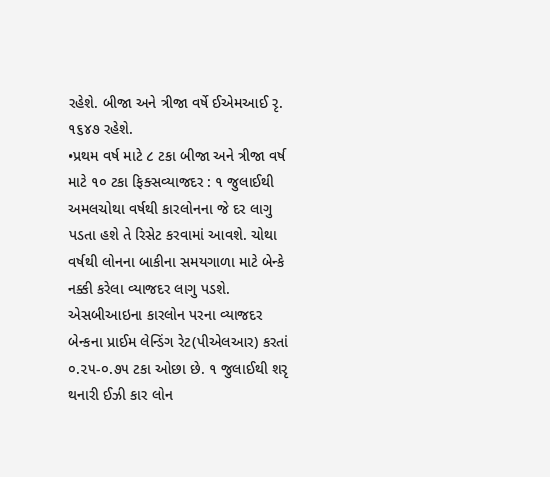રહેશે. બીજા અને ત્રીજા વર્ષે ઈએમઆઈ રૃ. ૧૬૪૭ રહેશે.
•પ્રથમ વર્ષ માટે ૮ ટકા બીજા અને ત્રીજા વર્ષ માટે ૧૦ ટકા ફિક્સવ્યાજદર : ૧ જુલાઈથી અમલચોથા વર્ષથી કારલોનના જે દર લાગુ પડતા હશે તે રિસેટ કરવામાં આવશે. ચોથા વર્ષથી લોનના બાકીના સમયગાળા માટે બેન્કે નક્કી કરેલા વ્યાજદર લાગુ પડશે. એસબીઆઇના કારલોન પરના વ્યાજદર બેન્કના પ્રાઈમ લેન્ડિંગ રેટ(પીએલઆર) કરતાં ૦.૨૫-૦.૭૫ ટકા ઓછા છે. ૧ જુલાઈથી શરૃ થનારી ઈઝી કાર લોન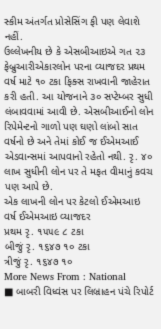સ્કીમ અંતર્ગત પ્રોસેસિંગ ફી પણ લેવાશે નહીં.
ઉલ્લેખનીય છે કે એસબીઆઇએ ગત ૨૩ ફેબ્રુઆરીએકારલોન પરના વ્યાજદર પ્રથમ વર્ષ માટે ૧૦ ટકા ફિક્સ રાખવાની જાહેરાત કરી હતી. આ યોજનાને ૩૦ સપ્ટેમ્બર સુધી લંબાવવામાં આવી છે. એસબીઆઈનો લોન રિપેમેન્ટનો ગાળો પણ ઘણો લાંબો સાત વર્ષનો છે અને તેમાં કોઈ જ ઈએમઆઈ એડવાન્સમાં આપવાનો રહેતો નથી. રૃ. ૪૦ લાખ સુધીની લોન પર તે મફત વીમાનું કવચ પણ આપે છે.
એક લાખની લોન પર કેટલો ઈએમઆઇ
વર્ષ ઈએમઆઇ વ્યાજદર
પ્રથમ રૃ. ૧૫૫૯ ૮ ટકા
બીજું રૃ. ૧૬૪૭ ૧૦ ટકા
ત્રીજું રૃ. ૧૬૪૭ ૧૦
More News From : National
■ બાબરી વિધ્વંસ પર લિબ્રાહન પંચે રિપોર્ટ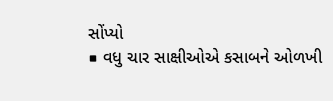સોંપ્યો
■ વધુ ચાર સાક્ષીઓએ કસાબને ઓળખી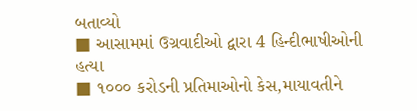બતાવ્યો
■ આસામમાં ઉગ્રવાદીઓ દ્વારા 4 હિન્દીભાષીઓની હત્યા
■ ૧૦૦૦ કરોડની પ્રતિમાઓનો કેસ,માયાવતીને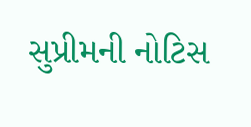સુપ્રીમની નોટિસ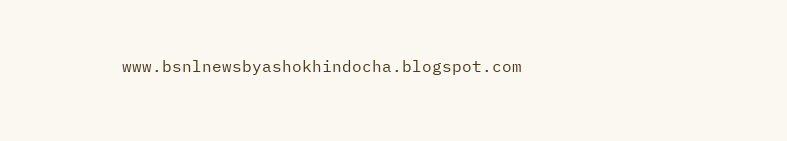www.bsnlnewsbyashokhindocha.blogspot.com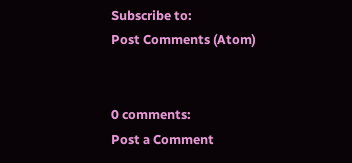Subscribe to:
Post Comments (Atom)


0 comments:
Post a Comment